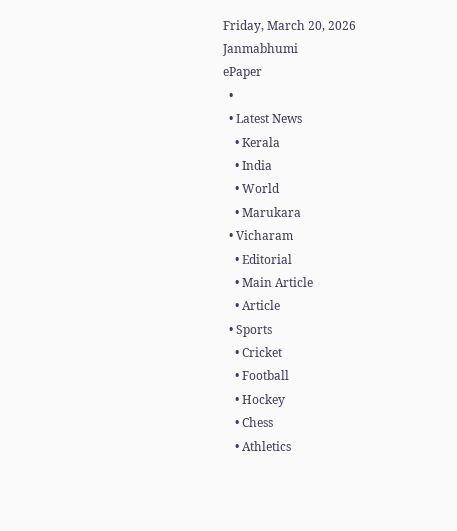Friday, March 20, 2026
Janmabhumi
ePaper
  •
  • Latest News
    • Kerala
    • India
    • World
    • Marukara
  • Vicharam
    • Editorial
    • Main Article
    • Article
  • Sports
    • Cricket
    • Football
    • Hockey
    • Chess
    • Athletics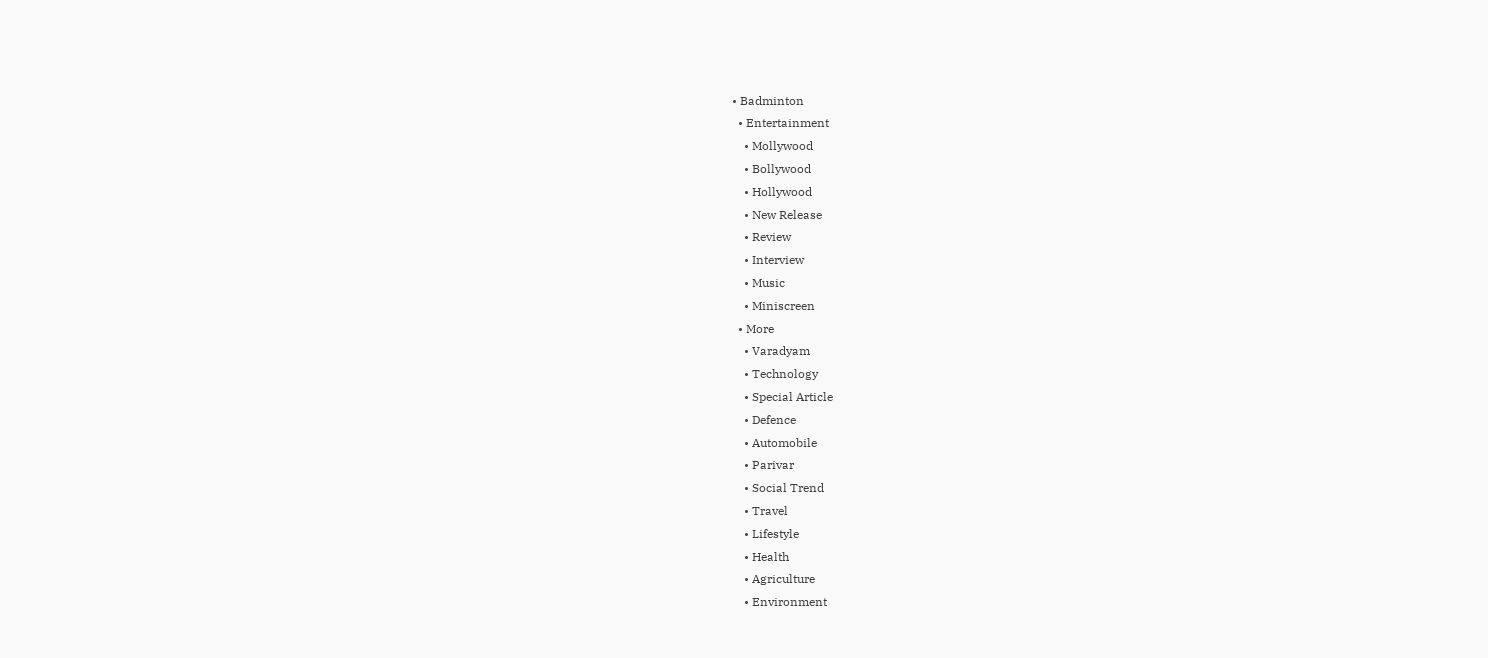• Badminton
  • Entertainment
    • Mollywood
    • Bollywood
    • Hollywood
    • New Release
    • Review
    • Interview
    • Music
    • Miniscreen
  • More
    • Varadyam
    • Technology
    • Special Article
    • Defence
    • Automobile
    • Parivar
    • Social Trend
    • Travel
    • Lifestyle
    • Health
    • Agriculture
    • Environment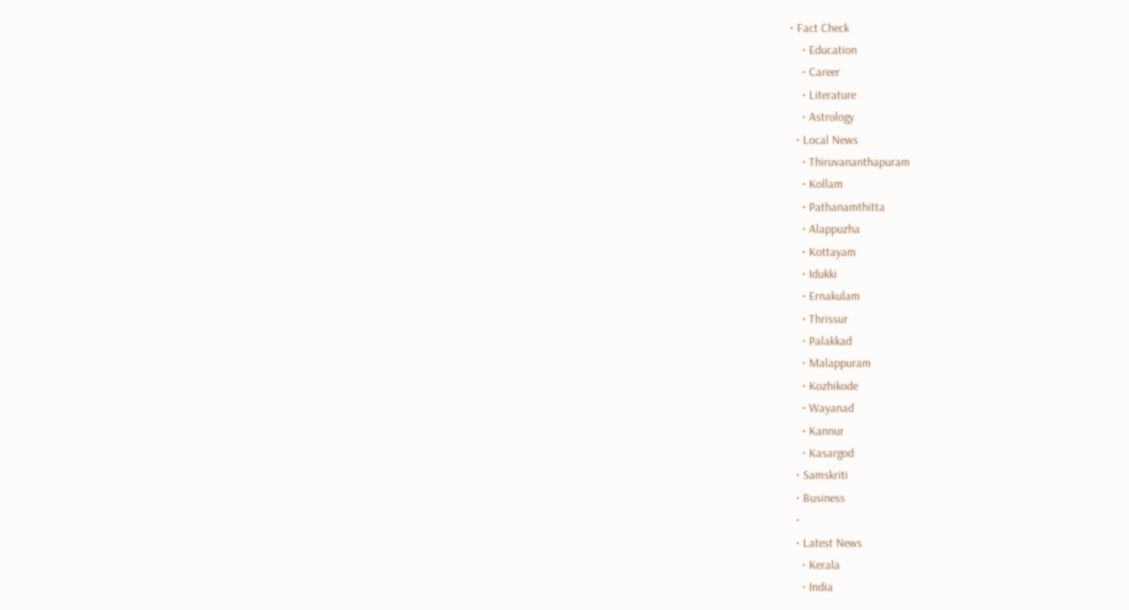• Fact Check
    • Education
    • Career
    • Literature
    • Astrology
  • Local News
    • Thiruvananthapuram
    • Kollam
    • Pathanamthitta
    • Alappuzha
    • Kottayam
    • Idukki
    • Ernakulam
    • Thrissur
    • Palakkad
    • Malappuram
    • Kozhikode
    • Wayanad
    • Kannur
    • Kasargod
  • Samskriti
  • Business
  •
  • Latest News
    • Kerala
    • India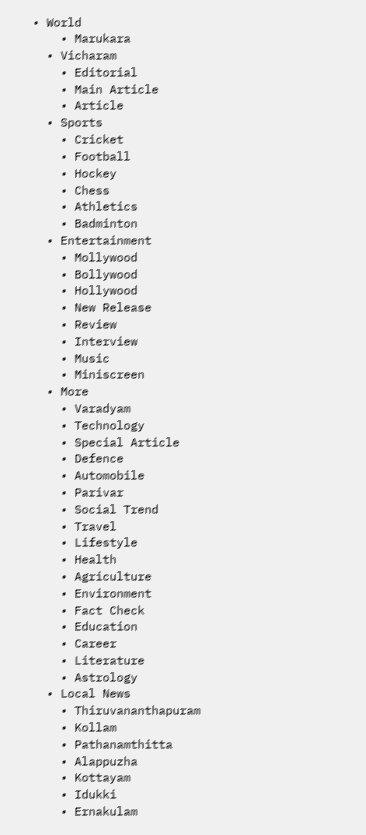• World
    • Marukara
  • Vicharam
    • Editorial
    • Main Article
    • Article
  • Sports
    • Cricket
    • Football
    • Hockey
    • Chess
    • Athletics
    • Badminton
  • Entertainment
    • Mollywood
    • Bollywood
    • Hollywood
    • New Release
    • Review
    • Interview
    • Music
    • Miniscreen
  • More
    • Varadyam
    • Technology
    • Special Article
    • Defence
    • Automobile
    • Parivar
    • Social Trend
    • Travel
    • Lifestyle
    • Health
    • Agriculture
    • Environment
    • Fact Check
    • Education
    • Career
    • Literature
    • Astrology
  • Local News
    • Thiruvananthapuram
    • Kollam
    • Pathanamthitta
    • Alappuzha
    • Kottayam
    • Idukki
    • Ernakulam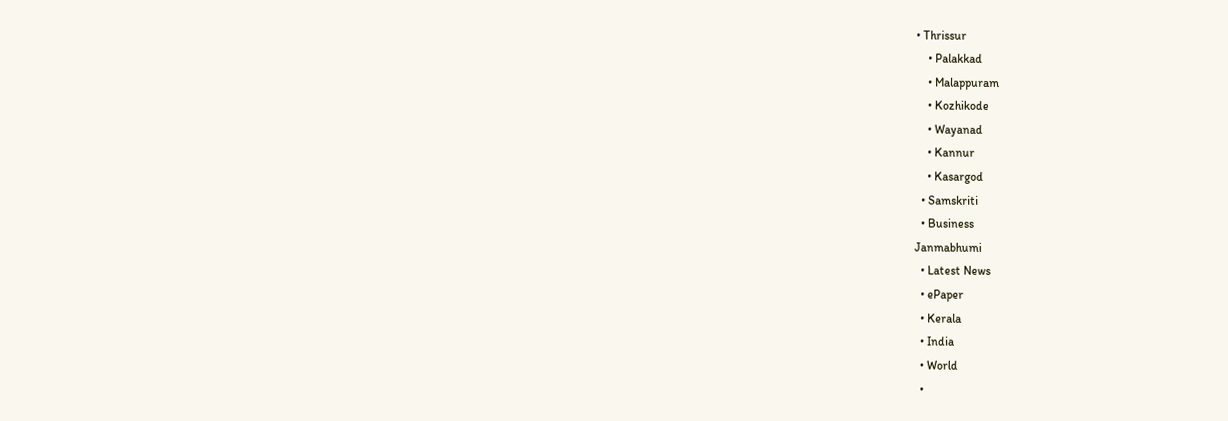• Thrissur
    • Palakkad
    • Malappuram
    • Kozhikode
    • Wayanad
    • Kannur
    • Kasargod
  • Samskriti
  • Business
Janmabhumi
  • Latest News
  • ePaper
  • Kerala
  • India
  • World
  •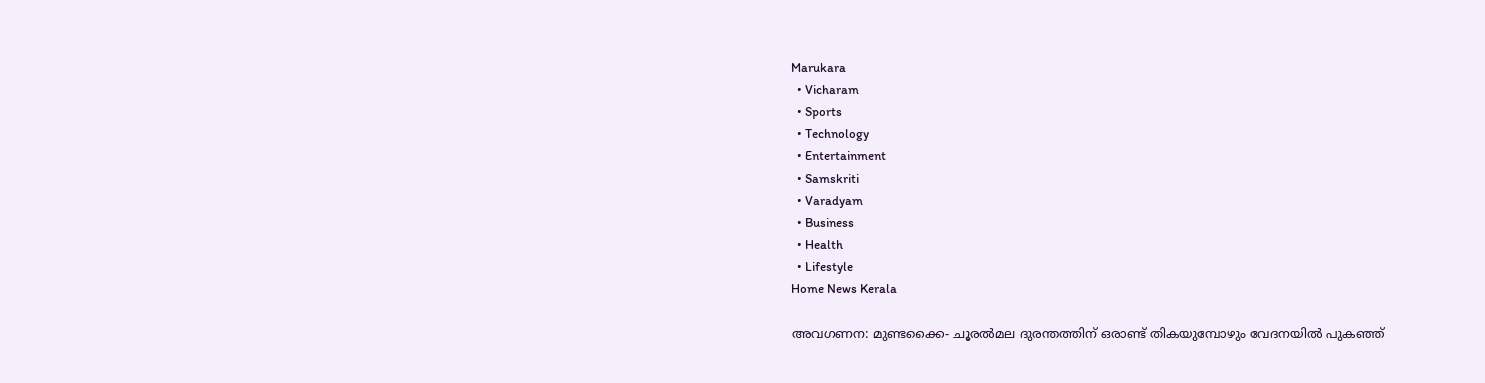Marukara
  • Vicharam
  • Sports
  • Technology
  • Entertainment
  • Samskriti
  • Varadyam
  • Business
  • Health
  • Lifestyle
Home News Kerala

അവഗണന: മുണ്ടക്കൈ- ചൂരല്‍മല ദുരന്തത്തിന് ഒരാണ്ട് തികയുമ്പോഴും വേദനയില്‍ പുകഞ്ഞ്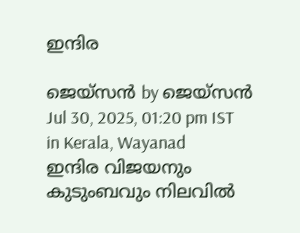ഇന്ദിര

ജെയ്‌സന്‍ by ജെയ്‌സന്‍
Jul 30, 2025, 01:20 pm IST
in Kerala, Wayanad
ഇന്ദിര വിജയനും കുടുംബവും നിലവില്‍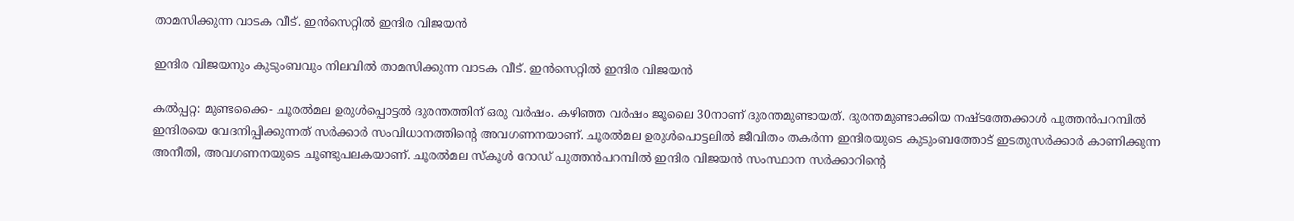താമസിക്കുന്ന വാടക വീട്. ഇന്‍സെറ്റില്‍ ഇന്ദിര വിജയന്‍

ഇന്ദിര വിജയനും കുടുംബവും നിലവില്‍ താമസിക്കുന്ന വാടക വീട്. ഇന്‍സെറ്റില്‍ ഇന്ദിര വിജയന്‍

കല്‍പ്പറ്റ: മുണ്ടക്കൈ- ചൂരല്‍മല ഉരുള്‍പ്പൊട്ടല്‍ ദുരന്തത്തിന് ഒരു വര്‍ഷം. കഴിഞ്ഞ വര്‍ഷം ജൂലൈ 30നാണ് ദുരന്തമുണ്ടായത്. ദുരന്തമുണ്ടാക്കിയ നഷ്ടത്തേക്കാള്‍ പുത്തന്‍പറമ്പില്‍ ഇന്ദിരയെ വേദനിപ്പിക്കുന്നത് സര്‍ക്കാര്‍ സംവിധാനത്തിന്റെ അവഗണനയാണ്. ചൂരല്‍മല ഉരുള്‍പൊട്ടലില്‍ ജീവിതം തകര്‍ന്ന ഇന്ദിരയുടെ കുടുംബത്തോട് ഇടതുസര്‍ക്കാര്‍ കാണിക്കുന്ന അനീതി, അവഗണനയുടെ ചൂണ്ടുപലകയാണ്. ചൂരല്‍മല സ്‌കൂള്‍ റോഡ് പുത്തന്‍പറമ്പില്‍ ഇന്ദിര വിജയന്‍ സംസ്ഥാന സര്‍ക്കാറിന്റെ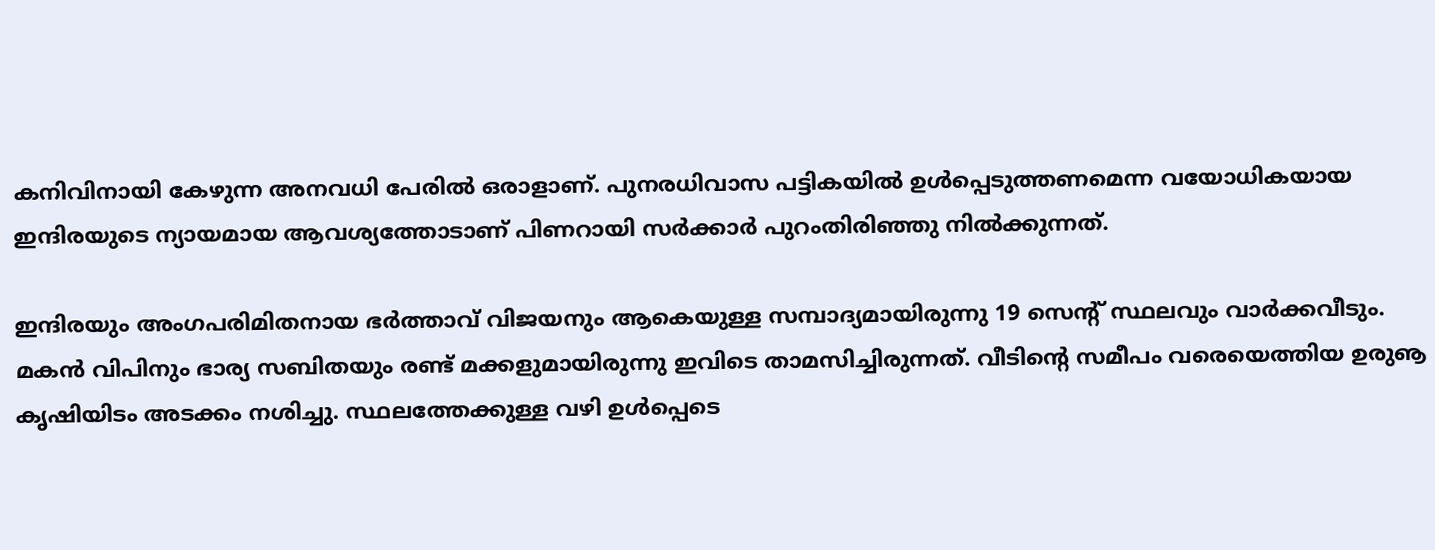കനിവിനായി കേഴുന്ന അനവധി പേരില്‍ ഒരാളാണ്. പുനരധിവാസ പട്ടികയില്‍ ഉള്‍പ്പെടുത്തണമെന്ന വയോധികയായ ഇന്ദിരയുടെ ന്യായമായ ആവശ്യത്തോടാണ് പിണറായി സര്‍ക്കാര്‍ പുറംതിരിഞ്ഞു നില്‍ക്കുന്നത്.

ഇന്ദിരയും അംഗപരിമിതനായ ഭര്‍ത്താവ് വിജയനും ആകെയുള്ള സമ്പാദ്യമായിരുന്നു 19 സെന്റ് സ്ഥലവും വാര്‍ക്കവീടും. മകന്‍ വിപിനും ഭാര്യ സബിതയും രണ്ട് മക്കളുമായിരുന്നു ഇവിടെ താമസിച്ചിരുന്നത്. വീടിന്റെ സമീപം വരെയെത്തിയ ഉരുൡ കൃഷിയിടം അടക്കം നശിച്ചു. സ്ഥലത്തേക്കുള്ള വഴി ഉള്‍പ്പെടെ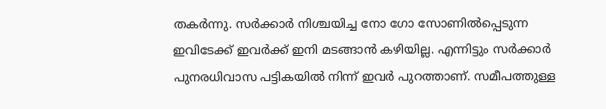തകര്‍ന്നു. സര്‍ക്കാര്‍ നിശ്ചയിച്ച നോ ഗോ സോണില്‍പ്പെടുന്ന ഇവിടേക്ക് ഇവര്‍ക്ക് ഇനി മടങ്ങാന്‍ കഴിയില്ല. എന്നിട്ടും സര്‍ക്കാര്‍ പുനരധിവാസ പട്ടികയില്‍ നിന്ന് ഇവര്‍ പുറത്താണ്. സമീപത്തുള്ള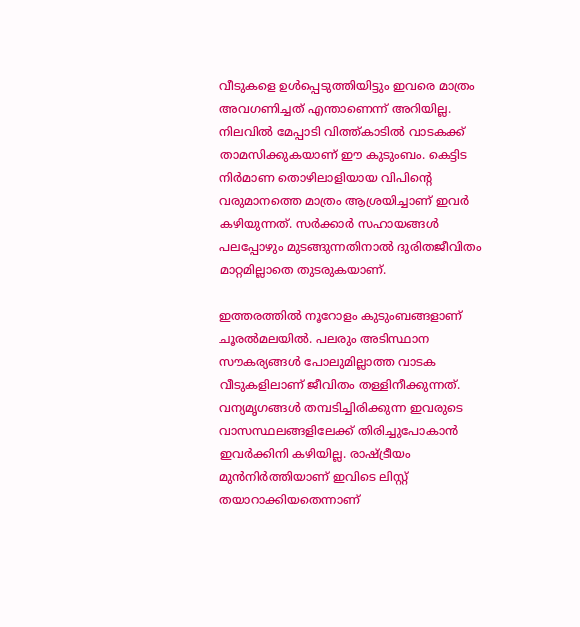വീടുകളെ ഉള്‍പ്പെടുത്തിയിട്ടും ഇവരെ മാത്രം അവഗണിച്ചത് എന്താണെന്ന് അറിയില്ല. നിലവില്‍ മേപ്പാടി വിത്ത്കാടില്‍ വാടകക്ക് താമസിക്കുകയാണ് ഈ കുടുംബം. കെട്ടിട നിര്‍മാണ തൊഴിലാളിയായ വിപിന്റെ വരുമാനത്തെ മാത്രം ആശ്രയിച്ചാണ് ഇവര്‍ കഴിയുന്നത്. സര്‍ക്കാര്‍ സഹായങ്ങള്‍ പലപ്പോഴും മുടങ്ങുന്നതിനാല്‍ ദുരിതജീവിതം മാറ്റമില്ലാതെ തുടരുകയാണ്.

ഇത്തരത്തില്‍ നൂറോളം കുടുംബങ്ങളാണ് ചൂരല്‍മലയില്‍. പലരും അടിസ്ഥാന സൗകര്യങ്ങള്‍ പോലുമില്ലാത്ത വാടക വീടുകളിലാണ് ജീവിതം തള്ളിനീക്കുന്നത്. വന്യമൃഗങ്ങള്‍ തമ്പടിച്ചിരിക്കുന്ന ഇവരുടെ വാസസ്ഥലങ്ങളിലേക്ക് തിരിച്ചുപോകാന്‍ ഇവര്‍ക്കിനി കഴിയില്ല. രാഷ്‌ട്രീയം മുന്‍നിര്‍ത്തിയാണ് ഇവിടെ ലിസ്റ്റ് തയാറാക്കിയതെന്നാണ്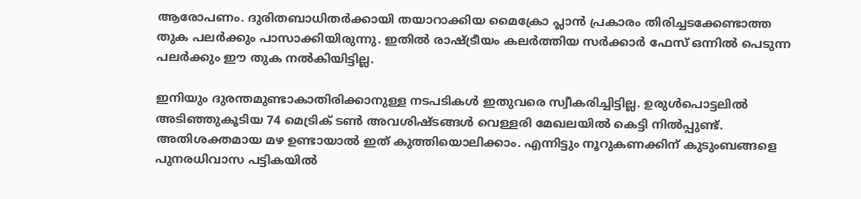ആരോപണം. ദുരിതബാധിതര്‍ക്കായി തയാറാക്കിയ മൈക്രോ പ്ലാന്‍ പ്രകാരം തിരിച്ചടക്കേണ്ടാത്ത തുക പലര്‍ക്കും പാസാക്കിയിരുന്നു. ഇതില്‍ രാഷ്‌ട്രീയം കലര്‍ത്തിയ സര്‍ക്കാര്‍ ഫേസ് ഒന്നില്‍ പെടുന്ന പലര്‍ക്കും ഈ തുക നല്‍കിയിട്ടില്ല.

ഇനിയും ദുരന്തമുണ്ടാകാതിരിക്കാനുള്ള നടപടികള്‍ ഇതുവരെ സ്വീകരിച്ചിട്ടില്ല. ഉരുള്‍പൊട്ടലില്‍ അടിഞ്ഞുകൂടിയ 74 മെട്രിക് ടണ്‍ അവശിഷ്ടങ്ങള്‍ വെള്ളരി മേഖലയില്‍ കെട്ടി നില്‍പ്പുണ്ട്. അതിശക്തമായ മഴ ഉണ്ടായാല്‍ ഇത് കുത്തിയൊലിക്കാം. എന്നിട്ടും നൂറുകണക്കിന് കുടുംബങ്ങളെ പുനരധിവാസ പട്ടികയില്‍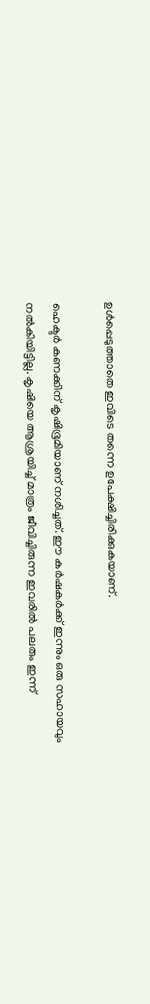ഉള്‍പ്പെടുത്താതെ ഇവിടെ തന്നെ ഉപേക്ഷിച്ചിരിക്കുകയാണ്.

ഹെക്ടര്‍ കണക്കിന് കൃഷിഭൂമിയാണ് നശിച്ചത്. ഈ കര്‍ഷകര്‍ക്ക് ഇന്നും ഒരു സഹായവും നല്‍കിയിട്ടില്ല. കൃഷിയെ ആശ്രയിച്ച് മാത്രം ജീവിച്ചിരുന്ന ഇവരില്‍ പലരും ഇന്ന്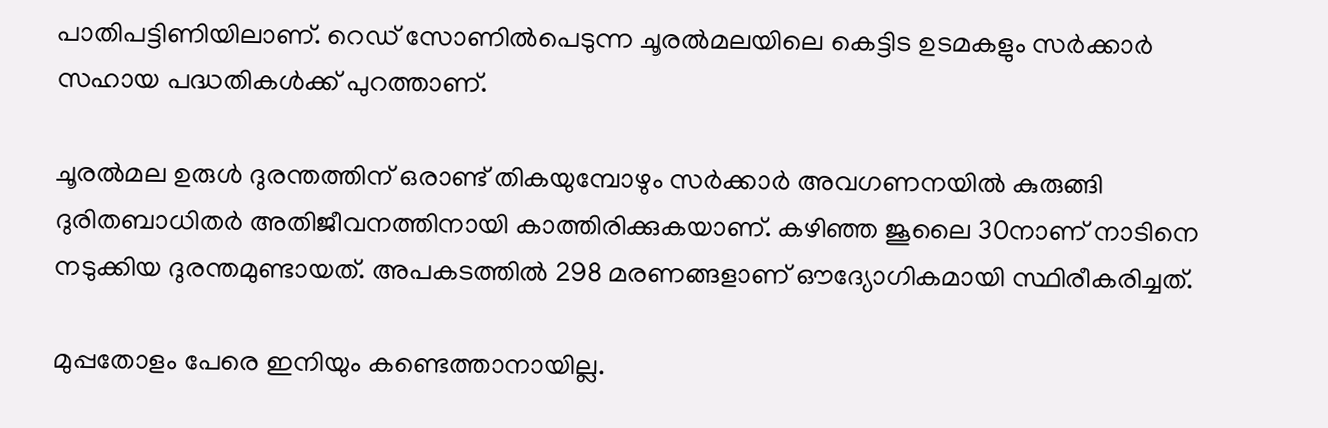പാതിപട്ടിണിയിലാണ്. റെഡ് സോണില്‍പെടുന്ന ചൂരല്‍മലയിലെ കെട്ടിട ഉടമകളും സര്‍ക്കാര്‍ സഹായ പദ്ധതികള്‍ക്ക് പുറത്താണ്.

ചൂരല്‍മല ഉരുള്‍ ദുരന്തത്തിന് ഒരാണ്ട് തികയുമ്പോഴും സര്‍ക്കാര്‍ അവഗണനയില്‍ കുരുങ്ങി ദുരിതബാധിതര്‍ അതിജീവനത്തിനായി കാത്തിരിക്കുകയാണ്. കഴിഞ്ഞ ജൂലൈ 30നാണ് നാടിനെ നടുക്കിയ ദുരന്തമുണ്ടായത്. അപകടത്തില്‍ 298 മരണങ്ങളാണ് ഔദ്യോഗികമായി സ്ഥിരീകരിച്ചത്.

മുപ്പതോളം പേരെ ഇനിയും കണ്ടെത്താനായില്ല.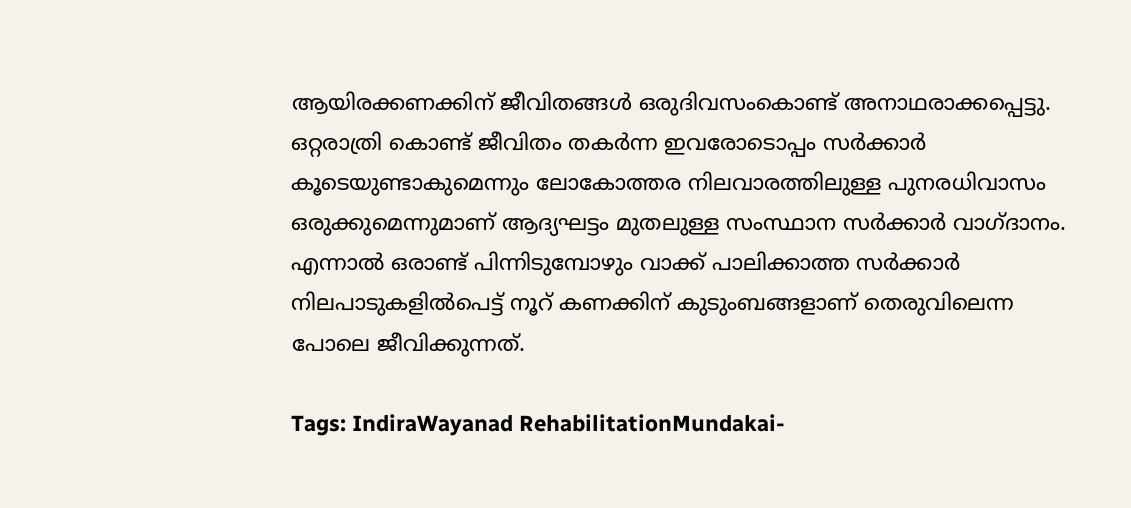ആയിരക്കണക്കിന് ജീവിതങ്ങള്‍ ഒരുദിവസംകൊണ്ട് അനാഥരാക്കപ്പെട്ടു. ഒറ്റരാത്രി കൊണ്ട് ജീവിതം തകര്‍ന്ന ഇവരോടൊപ്പം സര്‍ക്കാര്‍ കൂടെയുണ്ടാകുമെന്നും ലോകോത്തര നിലവാരത്തിലുള്ള പുനരധിവാസം ഒരുക്കുമെന്നുമാണ് ആദ്യഘട്ടം മുതലുള്ള സംസ്ഥാന സര്‍ക്കാര്‍ വാഗ്ദാനം. എന്നാല്‍ ഒരാണ്ട് പിന്നിടുമ്പോഴും വാക്ക് പാലിക്കാത്ത സര്‍ക്കാര്‍ നിലപാടുകളില്‍പെട്ട് നൂറ് കണക്കിന് കുടുംബങ്ങളാണ് തെരുവിലെന്ന പോലെ ജീവിക്കുന്നത്.

Tags: IndiraWayanad RehabilitationMundakai-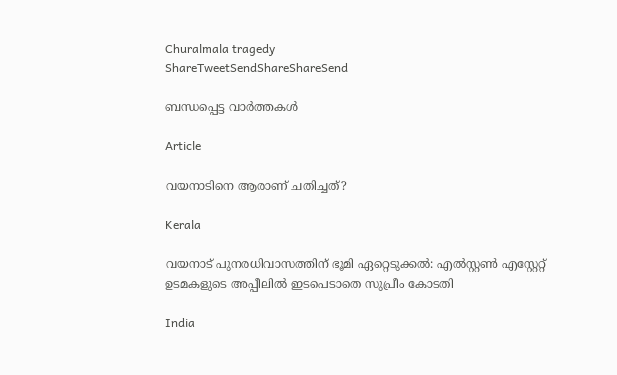Churalmala tragedy
ShareTweetSendShareShareSend

ബന്ധപ്പെട്ട വാര്‍ത്തകള്‍

Article

വയനാടിനെ ആരാണ് ചതിച്ചത്?

Kerala

വയനാട് പുനരധിവാസത്തിന് ഭൂമി ഏറ്റെടുക്കല്‍: എല്‍സ്റ്റണ്‍ എസ്റ്റേറ്റ് ഉടമകളുടെ അപ്പീലില്‍ ഇടപെടാതെ സുപ്രീം കോടതി

India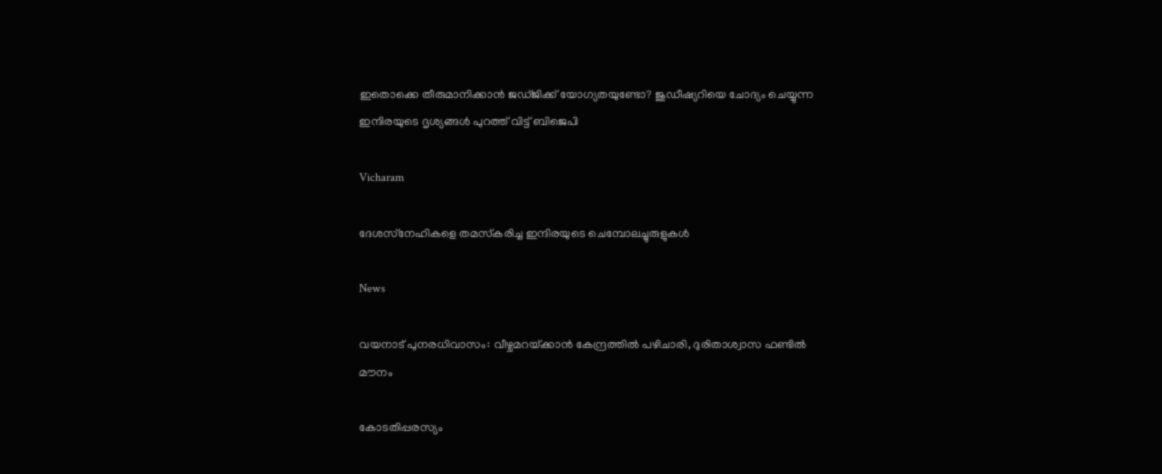ഇതൊക്കെ തീരുമാനിക്കാൻ ജഡ്ജിക്ക് യോഗ്യതയുണ്ടോ? ജുഡീഷ്യറിയെ ചോദ്യം ചെയ്യുന്ന ഇന്ദിരയുടെ ദൃശ്യങ്ങൾ പുറത്ത് വിട്ട് ബിജെപി

Vicharam

ദേശസ്‌നേഹികളെ തമസ്‌കരിച്ച ഇന്ദിരയുടെ ചെമ്പോലച്ചുരുളുകള്‍

News

വയനാട് പുനരധിവാസം: വീഴ്ചമറയ്‌ക്കാന്‍ കേന്ദ്രത്തില്‍ പഴിചാരി, ദുരിതാശ്വാസ ഫണ്ടില്‍ മൗനം

കോടതിപ്പരസ്യം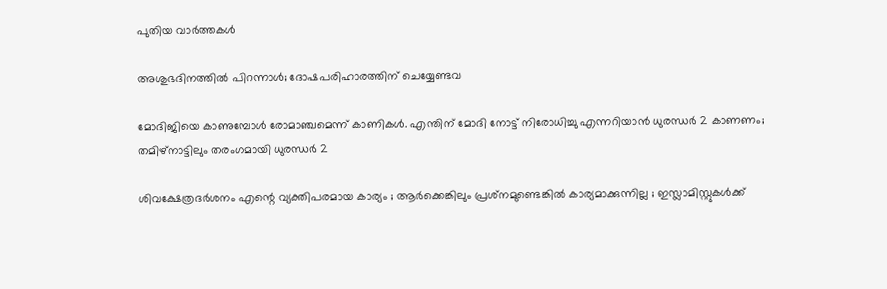പുതിയ വാര്‍ത്തകള്‍

അശുഭദിനത്തിൽ പിറന്നാൾ; ദോഷപരിഹാരത്തിന് ചെയ്യേണ്ടവ

മോദിജിയെ കാണുമ്പോള്‍ രോമാഞ്ചമെന്ന് കാണികള്‍. എന്തിന് മോദി നോട്ട് നിരോധിച്ചു എന്നറിയാന്‍ ധുരന്ധര്‍ 2 കാണണം; തമിഴ്നാട്ടിലും തരംഗമായി ധുരന്ധര്‍ 2

ശിവക്ഷേത്രദർശനം എന്റെ വ്യക്തിപരമായ കാര്യം ; ആർക്കെങ്കിലും പ്രശ്‌നമുണ്ടെങ്കിൽ കാര്യമാക്കുന്നില്ല ; ഇസ്ലാമിസ്റ്റുകൾക്ക്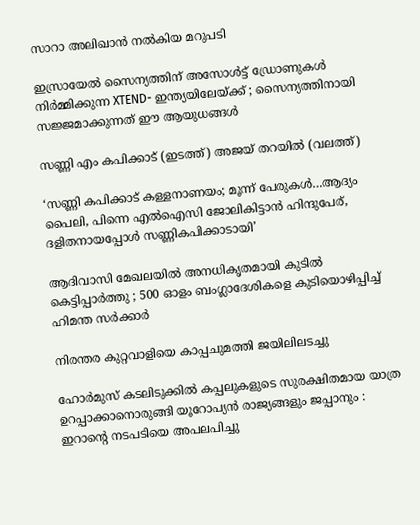സാറാ അലിഖാൻ നൽകിയ മറുപടി

ഇസ്രായേൽ സൈന്യത്തിന് അസോൾട്ട് ഡ്രോണുകൾ നിർമ്മിക്കുന്ന XTEND- ഇന്ത്യയിലേയ്‌ക്ക് ; സൈന്യത്തിനായി സജ്ജമാക്കുന്നത് ഈ ആയുധങ്ങൾ

സണ്ണി എം കപിക്കാട് (ഇടത്ത്) അജയ് തറയില്‍ (വലത്ത്)

‘സണ്ണി കപിക്കാട് കള്ളനാണയം; മൂന്ന് പേരുകള്‍…ആദ്യം പൈലി, പിന്നെ എല്‍ഐസി ജോലികിട്ടാന്‍ ഹിന്ദുപേര്, ദളിതനായപ്പോള്‍ സണ്ണികപിക്കാടായി’

ആദിവാസി മേഖലയിൽ അനധികൃതമായി കുടിൽ കെട്ടിപ്പാർത്തു ; 500 ഓളം ബംഗ്ലാദേശികളെ കുടിയൊഴിപ്പിച്ച് ഹിമന്ത സർക്കാർ

നിരന്തര കുറ്റവാളിയെ കാപ്പചുമത്തി ജയിലിലടച്ചു

ഹോർമുസ് കടലിടുക്കിൽ കപ്പലുകളുടെ സുരക്ഷിതമായ യാത്ര ഉറപ്പാക്കാനൊരുങ്ങി യൂറോപ്യൻ രാജ്യങ്ങളും ജപ്പാനും : ഇറാന്റെ നടപടിയെ അപലപിച്ചു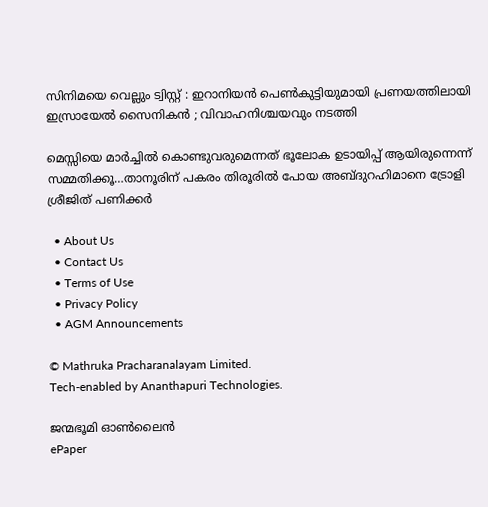സിനിമയെ വെല്ലും ട്വിസ്റ്റ് : ഇറാനിയൻ പെൺകുട്ടിയുമായി പ്രണയത്തിലായി ഇസ്രായേൽ സൈനികൻ ; വിവാഹനിശ്ചയവും നടത്തി

മെസ്സിയെ മാര്‍ച്ചില്‍ കൊണ്ടുവരുമെന്നത് ഭൂലോക ഉടായിപ്പ് ആയിരുന്നെന്ന് സമ്മതിക്കൂ…താനൂരിന് പകരം തിരൂരില്‍ പോയ അബ്ദുറഹിമാനെ ട്രോളി ശ്രീജിത് പണിക്കര്‍

  • About Us
  • Contact Us
  • Terms of Use
  • Privacy Policy
  • AGM Announcements

© Mathruka Pracharanalayam Limited.
Tech-enabled by Ananthapuri Technologies.

ജന്മഭൂമി ഓണ്‍ലൈന്‍
ePaper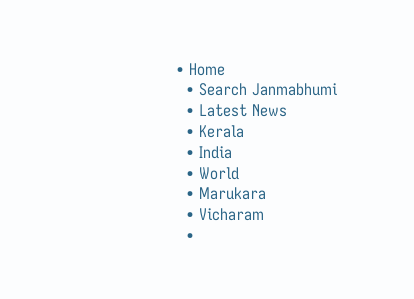• Home
  • Search Janmabhumi
  • Latest News
  • Kerala
  • India
  • World
  • Marukara
  • Vicharam
  •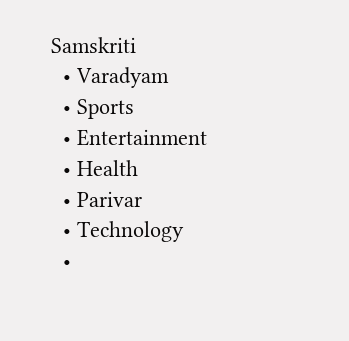Samskriti
  • Varadyam
  • Sports
  • Entertainment
  • Health
  • Parivar
  • Technology
  •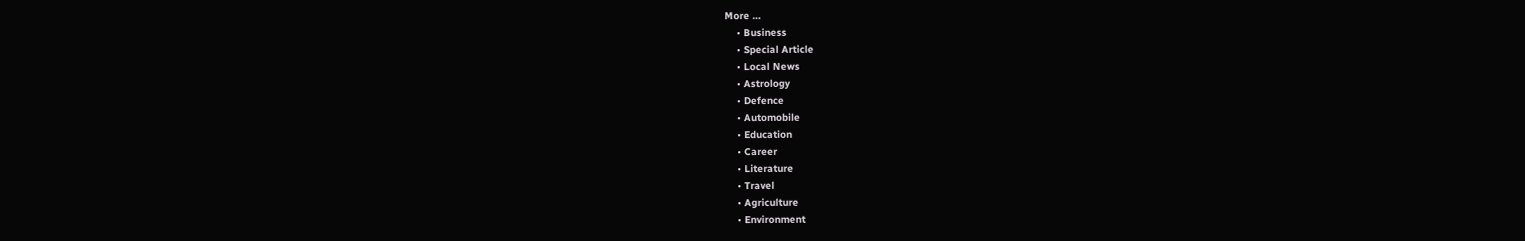More …
    • Business
    • Special Article
    • Local News
    • Astrology
    • Defence
    • Automobile
    • Education
    • Career
    • Literature
    • Travel
    • Agriculture
    • Environment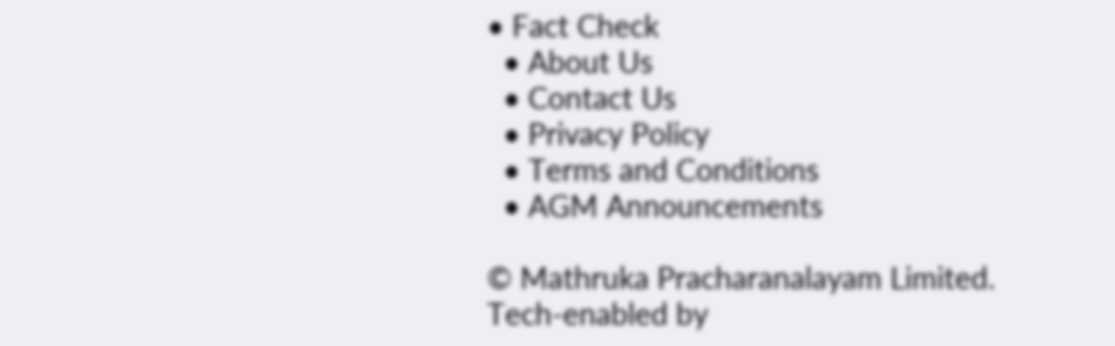• Fact Check
  • About Us
  • Contact Us
  • Privacy Policy
  • Terms and Conditions
  • AGM Announcements

© Mathruka Pracharanalayam Limited.
Tech-enabled by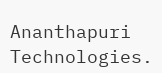Ananthapuri Technologies.